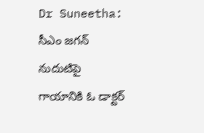Dr Suneetha: సీఎం జగన్ నుదుటిపై గాయానికి ఓ డాక్టర్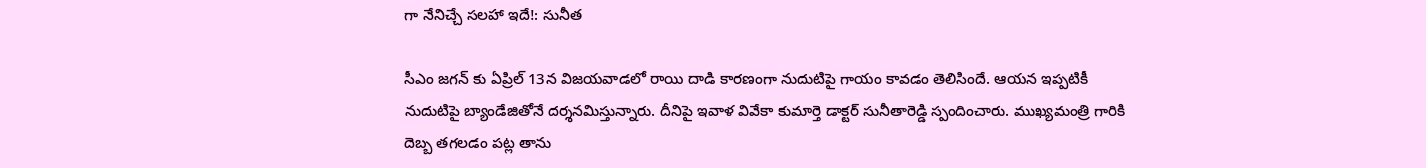గా నేనిచ్చే సలహా ఇదే!: సునీత

సీఎం జగన్ కు ఏప్రిల్ 13న విజయవాడలో రాయి దాడి కారణంగా నుదుటిపై గాయం కావడం తెలిసిందే. ఆయన ఇప్పటికీ నుదుటిపై బ్యాండేజితోనే దర్శనమిస్తున్నారు. దీనిపై ఇవాళ వివేకా కుమార్తె డాక్టర్ సునీతారెడ్డి స్పందించారు. ముఖ్యమంత్రి గారికి దెబ్బ తగలడం పట్ల తాను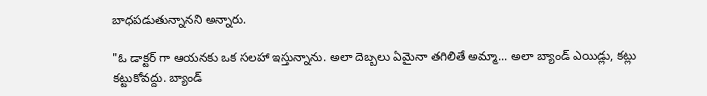బాధపడుతున్నానని అన్నారు.

"ఓ డాక్టర్ గా ఆయనకు ఒక సలహా ఇస్తున్నాను. అలా దెబ్బలు ఏమైనా తగిలితే అమ్మా... అలా బ్యాండ్ ఎయిడ్లు, కట్లు కట్టుకోవద్దు. బ్యాండ్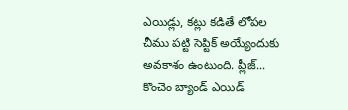ఎయిడ్లు, కట్లు కడితే లోపల చీము పట్టి సెప్టిక్ అయ్యేందుకు అవకాశం ఉంటుంది. ప్లీజ్... కొంచెం బ్యాండ్ ఎయిడ్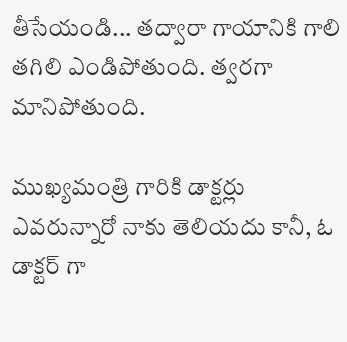తీసేయండి... తద్వారా గాయానికి గాలి తగిలి ఎండిపోతుంది. త్వరగా మానిపోతుంది.

ముఖ్యమంత్రి గారికి డాక్టర్లు ఎవరున్నారో నాకు తెలియదు కానీ, ఓ డాక్టర్ గా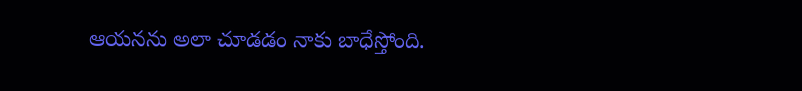ఆయనను అలా చూడడం నాకు బాధేస్తోంది.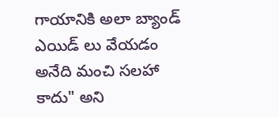గాయానికి అలా బ్యాండ్ ఎయిడ్ లు వేయడం అనేది మంచి సలహా కాదు" అని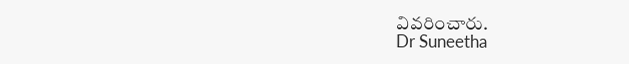వివరించారు.
Dr Suneetha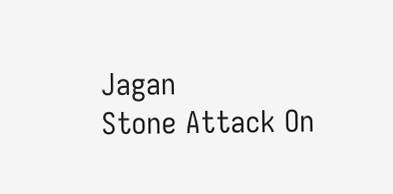Jagan
Stone Attack On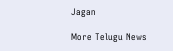Jagan

More Telugu News